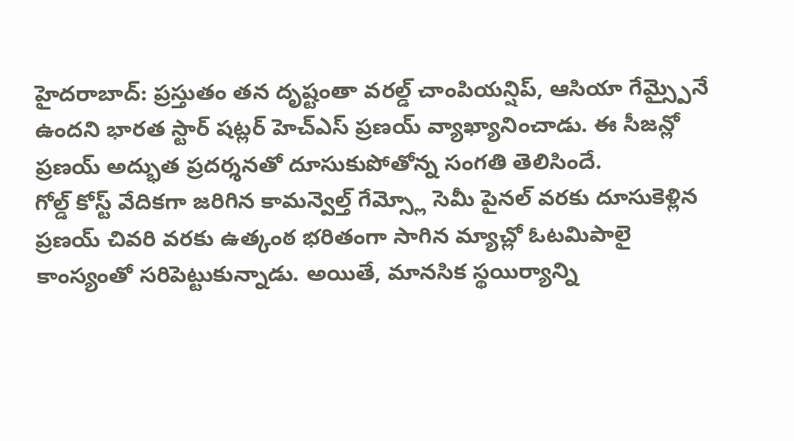హైదరాబాద్: ప్రస్తుతం తన దృష్టంతా వరల్డ్ చాంపియన్షిప్, ఆసియా గేమ్స్పైనే ఉందని భారత స్టార్ షట్లర్ హెచ్ఎస్ ప్రణయ్ వ్యాఖ్యానించాడు. ఈ సీజన్లో ప్రణయ్ అద్భుత ప్రదర్శనతో దూసుకుపోతోన్న సంగతి తెలిసిందే.
గోల్డ్ కోస్ట్ వేదికగా జరిగిన కామన్వెల్త్ గేమ్స్లో సెమీ పైనల్ వరకు దూసుకెళ్లిన ప్రణయ్ చివరి వరకు ఉత్కంఠ భరితంగా సాగిన మ్యాచ్లో ఓటమిపాలై కాంస్యంతో సరిపెట్టుకున్నాడు. అయితే, మానసిక స్థయిర్యాన్ని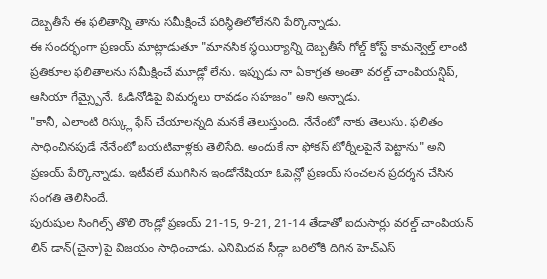దెబ్బతీసే ఈ ఫలితాన్ని తాను సమీక్షించే పరిస్థితిలోలేనని పేర్కొన్నాడు.
ఈ సందర్భంగా ప్రణయ్ మాట్లాడుతూ "మానసిక స్థయిర్యాన్ని దెబ్బతీసే గోల్డ్ కోస్ట్ కామన్వెల్త్ లాంటి ప్రతికూల ఫలితాలను సమీక్షించే మూడ్లో లేను. ఇప్పుడు నా ఏకాగ్రత అంతా వరల్డ్ చాంపియన్షిప్, ఆసియా గేమ్స్పైనే. ఓడినోడిపై విమర్శలు రావడం సహజం" అని అన్నాడు.
"కానీ, ఎలాంటి రిస్క్లు ఫేస్ చేయాలన్నది మనకే తెలుస్తుంది. నేనేంటో నాకు తెలుసు. ఫలితం సాధించినపుడే నేనేంటో బయటివాళ్లకు తెలిసేది. అందుకే నా ఫోకస్ టోర్నీలపైనే పెట్టాను" అని ప్రణయ్ పేర్కొన్నాడు. ఇటీవలే ముగిసిన ఇండోనేషియా ఓపెన్లో ప్రణయ్ సంచలన ప్రదర్శన చేసిన సంగతి తెలిసిందే.
పురుషుల సింగిల్స్ తొలి రౌండ్లో ప్రణయ్ 21-15, 9-21, 21-14 తేడాతో ఐదుసార్లు వరల్డ్ చాంపియన్ లిన్ డాన్(చైనా)పై విజయం సాధించాడు. ఎనిమిదవ సీడ్గా బరిలోకి దిగిన హెచ్ఎస్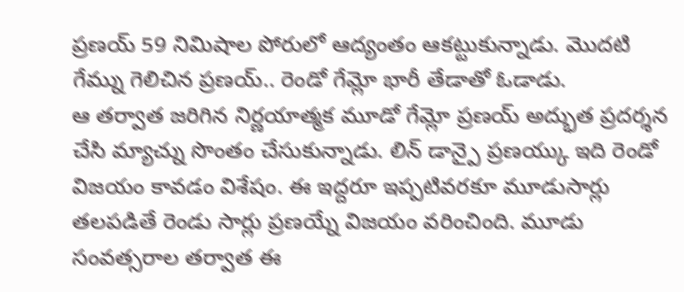ప్రణయ్ 59 నిమిషాల పోరులో ఆద్యంతం ఆకట్టుకున్నాడు. మొదటి గేమ్ను గెలిచిన ప్రణయ్.. రెండో గేమ్లో భారీ తేడాతో ఓడాడు.
ఆ తర్వాత జరిగిన నిర్ణయాత్మక మూడో గేమ్లో ప్రణయ్ అద్భుత ప్రదర్శన చేసి మ్యాచ్ను సొంతం చేసుకున్నాడు. లిన్ డాన్పై ప్రణయ్కు ఇది రెండో విజయం కావడం విశేషం. ఈ ఇద్దరూ ఇప్పటివరకూ మూడుసార్లు తలపడితే రెండు సార్లు ప్రణయ్నే విజయం వరించింది. మూడు సంవత్సరాల తర్వాత ఈ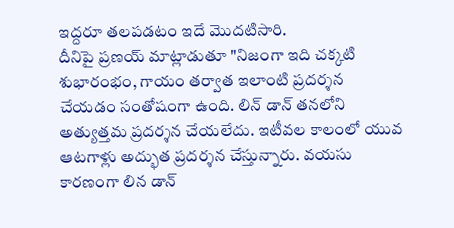ఇద్దరూ తలపడటం ఇదే మొదటిసారి.
దీనిపై ప్రణయ్ మాట్లాడుతూ "నిజంగా ఇది చక్కటి శుభారంభం, గాయం తర్వాత ఇలాంటి ప్రదర్శన చేయడం సంతోషంగా ఉంది. లిన్ డాన్ తనలోని అత్యుత్తమ ప్రదర్శన చేయలేదు. ఇటీవల కాలంలో యువ ఆటగాళ్లు అద్భుత ప్రదర్శన చేస్తున్నారు. వయసు కారణంగా లిన డాన్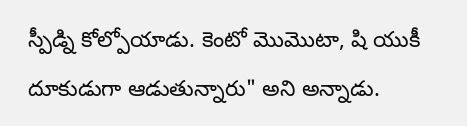స్పీడ్ని కోల్పోయాడు. కెంటో మొమొటా, షి యుకీ దూకుడుగా ఆడుతున్నారు" అని అన్నాడు.